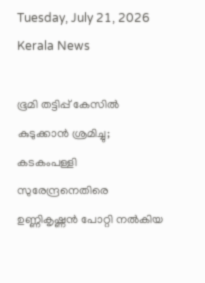Tuesday, July 21, 2026
Kerala News

ഭൂമി തട്ടിപ്പ് കേസില്‍ കുടുക്കാന്‍ ശ്രമിച്ചു; കടകംപള്ളി സുരേന്ദ്രനെതിരെ ഉണ്ണികൃഷ്ണന്‍ പോറ്റി നല്‍കിയ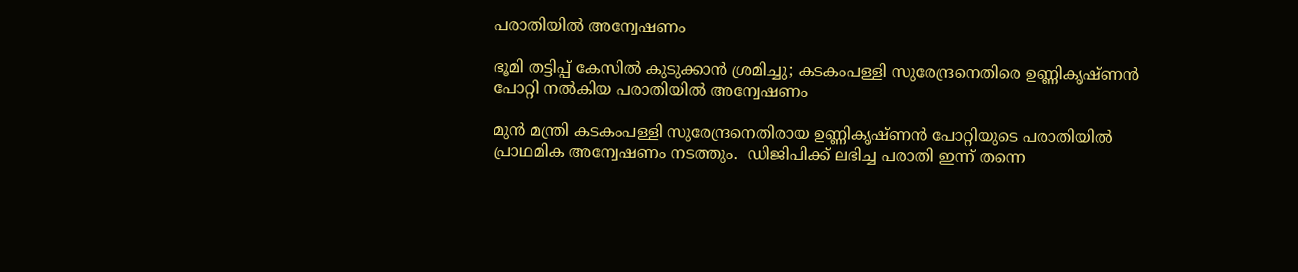പരാതിയില്‍ അന്വേഷണം

ഭൂമി തട്ടിപ്പ് കേസില്‍ കുടുക്കാന്‍ ശ്രമിച്ചു; കടകംപള്ളി സുരേന്ദ്രനെതിരെ ഉണ്ണികൃഷ്ണന്‍ പോറ്റി നല്‍കിയ പരാതിയില്‍ അന്വേഷണം

മുന്‍ മന്ത്രി കടകംപള്ളി സുരേന്ദ്രനെതിരായ ഉണ്ണികൃഷ്ണന്‍ പോറ്റിയുടെ പരാതിയില്‍ പ്രാഥമിക അന്വേഷണം നടത്തും.  ഡിജിപിക്ക് ലഭിച്ച പരാതി ഇന്ന് തന്നെ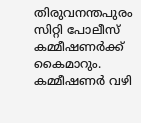തിരുവനന്തപുരം സിറ്റി പോലീസ് കമ്മീഷണര്‍ക്ക് കൈമാറും. കമ്മീഷണര്‍ വഴി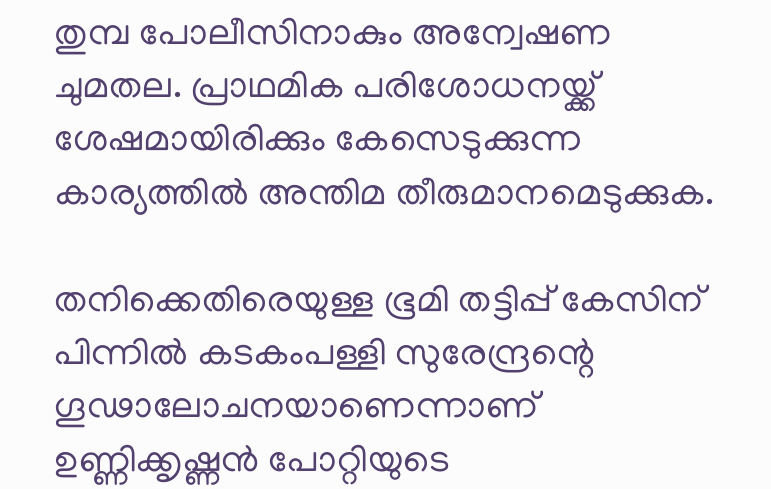തുമ്പ പോലീസിനാകും അന്വേഷണ ചുമതല. പ്രാഥമിക പരിശോധനയ്ക്ക് ശേഷമായിരിക്കും കേസെടുക്കുന്ന കാര്യത്തില്‍ അന്തിമ തീരുമാനമെടുക്കുക.

തനിക്കെതിരെയുള്ള ഭൂമി തട്ടിപ്പ് കേസിന് പിന്നില്‍ കടകംപള്ളി സുരേന്ദ്രന്റെ ഗൂഢാലോചനയാണെന്നാണ് ഉണ്ണിക്കൃഷ്ണന്‍ പോറ്റിയുടെ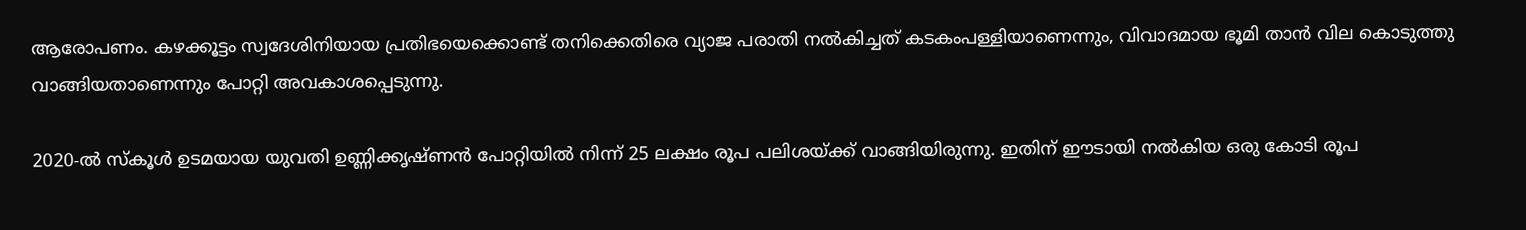ആരോപണം. കഴക്കൂട്ടം സ്വദേശിനിയായ പ്രതിഭയെക്കൊണ്ട് തനിക്കെതിരെ വ്യാജ പരാതി നല്‍കിച്ചത് കടകംപള്ളിയാണെന്നും, വിവാദമായ ഭൂമി താന്‍ വില കൊടുത്തു വാങ്ങിയതാണെന്നും പോറ്റി അവകാശപ്പെടുന്നു.

2020-ല്‍ സ്‌കൂള്‍ ഉടമയായ യുവതി ഉണ്ണിക്കൃഷ്ണന്‍ പോറ്റിയില്‍ നിന്ന് 25 ലക്ഷം രൂപ പലിശയ്ക്ക് വാങ്ങിയിരുന്നു. ഇതിന് ഈടായി നല്‍കിയ ഒരു കോടി രൂപ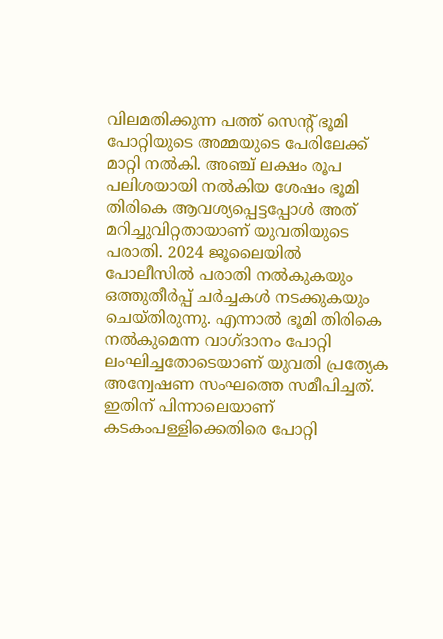വിലമതിക്കുന്ന പത്ത് സെന്റ് ഭൂമി പോറ്റിയുടെ അമ്മയുടെ പേരിലേക്ക് മാറ്റി നല്‍കി. അഞ്ച് ലക്ഷം രൂപ പലിശയായി നല്‍കിയ ശേഷം ഭൂമി തിരികെ ആവശ്യപ്പെട്ടപ്പോള്‍ അത് മറിച്ചുവിറ്റതായാണ് യുവതിയുടെ പരാതി. 2024 ജൂലൈയില്‍ പോലീസില്‍ പരാതി നല്‍കുകയും ഒത്തുതീര്‍പ്പ് ചര്‍ച്ചകള്‍ നടക്കുകയും ചെയ്തിരുന്നു. എന്നാല്‍ ഭൂമി തിരികെ നല്‍കുമെന്ന വാഗ്ദാനം പോറ്റി ലംഘിച്ചതോടെയാണ് യുവതി പ്രത്യേക അന്വേഷണ സംഘത്തെ സമീപിച്ചത്. ഇതിന് പിന്നാലെയാണ് കടകംപള്ളിക്കെതിരെ പോറ്റി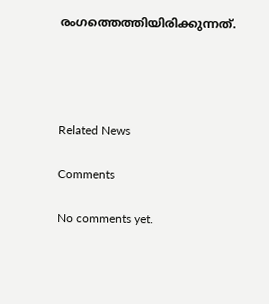രംഗത്തെത്തിയിരിക്കുന്നത്.




Related News

Comments

No comments yet.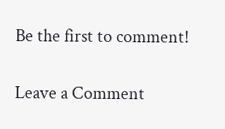Be the first to comment!

Leave a Comment